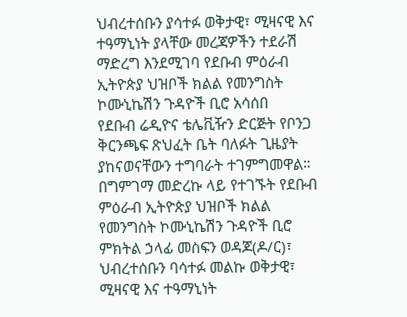ህብረተሰቡን ያሳተፉ ወቅታዊ፣ ሚዛናዊ እና ተዓማኒነት ያላቸው መረጃዎችን ተደራሽ ማድረግ እንደሚገባ የደቡብ ምዕራብ ኢትዮጵያ ህዝቦች ክልል የመንግስት ኮሙኒኬሽን ጉዳዮች ቢሮ አሳሰበ
የደቡብ ሬዲዮና ቴሌቪዥን ድርጅት የቦንጋ ቅርንጫፍ ጽህፈት ቤት ባለፉት ጊዜያት ያከናወናቸውን ተግባራት ተገምግመዋል።
በግምገማ መድረኩ ላይ የተገኙት የደቡብ ምዕራብ ኢትዮጵያ ህዝቦች ክልል የመንግስት ኮሙኒኬሽን ጉዳዮች ቢሮ ምክትል ኃላፊ መስፍን ወዳጆ(ዶ/ር)፣ ህብረተሰቡን ባሳተፉ መልኩ ወቅታዊ፣ ሚዛናዊ እና ተዓማኒነት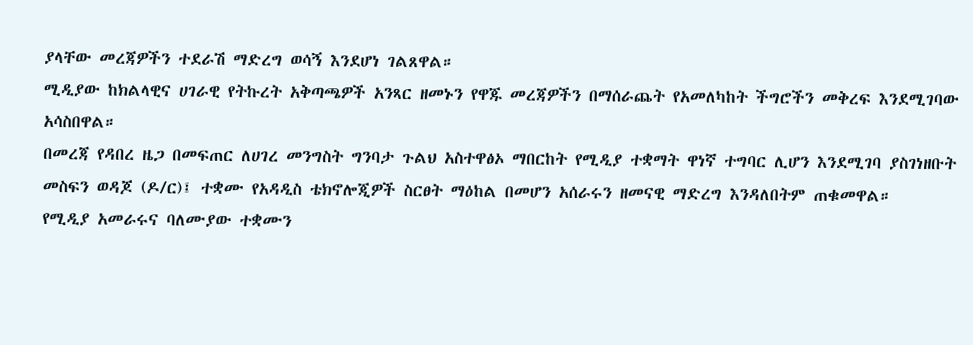ያላቸው መረጃዎችን ተደራሽ ማድረግ ወሳኝ እንደሆነ ገልጸዋል።
ሚዲያው ከክልላዊና ሀገራዊ የትኩረት አቅጣጫዎች አንጻር ዘመኑን የዋጁ መረጃዎችን በማሰራጨት የአመለካከት ችግሮችን መቅረፍ እንደሚገባው አሳስበዋል።
በመረጃ የዳበረ ዜጋ በመፍጠር ለሀገረ መንግስት ግንባታ ጉልህ አስተዋፅኦ ማበርከት የሚዲያ ተቋማት ዋነኛ ተግባር ሊሆን እንደሚገባ ያስገነዘቡት መስፍን ወዳጆ (ዶ/ር)፤ ተቋሙ የአዳዲስ ቴክኖሎጂዎች ስርፀት ማዕከል በመሆን አሰራሩን ዘመናዊ ማድረግ እንዳለበትም ጠቁመዋል።
የሚዲያ አመራሩና ባለሙያው ተቋሙን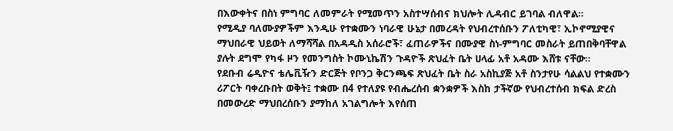በእውቀትና በስነ ምግባር ለመምራት የሚመጥን አስተሣሰብና ክህሎት ሊዳብር ይገባል ብለዋል።
የሚዲያ ባለሙያዎችም እንዲሁ የተቋሙን ነባራዊ ሁኔታ በመረዳት የህብረተሰቡን ፖለቲካዊ፣ ኢኮኖሚያዊና ማህበራዊ ህይወት ለማሻሻል በአዳዲስ አሰራሮች፣ ፈጠራዎችና በሙያዊ ስነ-ምግባር መስራት ይጠበቅባቸዋል ያሉት ደግሞ የካፋ ዞን የመንግስት ኮሙኒኬሽን ጉዳዮች ጽህፈት ቤት ሀላፊ አቶ አዳሙ እሸቱ ናቸው።
የደቡብ ሬዲዮና ቴሌቪዥን ድርጅት የቦንጋ ቅርንጫፍ ጽህፈት ቤት ስራ አስኪያጅ አቶ ስንታየሁ ሳልልህ የተቋሙን ሪፖርት ባቀረቡበት ወቅት፤ ተቋሙ በ4 የተለያዩ የብሔረሰብ ቋንቋዎች እስከ ታችኛው የህብረተሰብ ክፍል ድረስ በመውረድ ማህበረሰቡን ያማከለ አገልግሎት እየሰጠ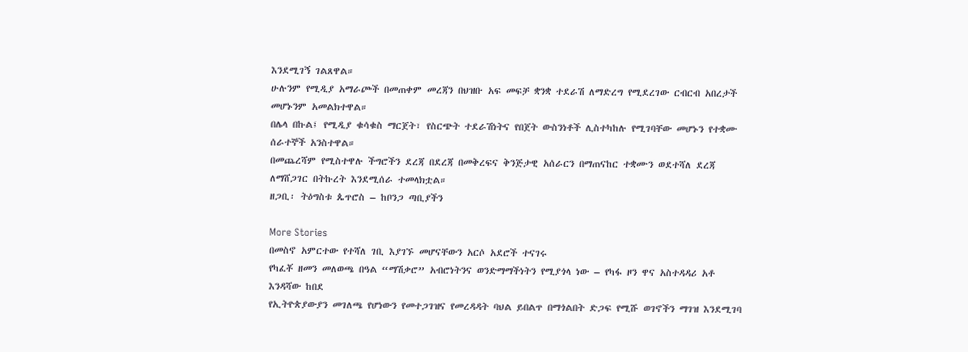እንደሚገኝ ገልጸዋል።
ሁሉንም የሚዲያ አማራጮች በመጠቀም መረጃን በህዝቡ አፍ መፍቻ ቋንቋ ተደራሽ ለማድረግ የሚደረገው ርብርብ አበረታች መሆኑንም አመልክተዋል።
በሌላ በኩል፤ የሚዲያ ቁሳቁስ ማርጀት፣ የስርጭት ተደራሽነትና የበጀት ውስንነቶች ሊስተካከሉ የሚገባቸው መሆኑን የተቋሙ ሰራተኞች አንስተዋል።
በመጨረሻም የሚስተዋሉ ችግሮችን ደረጃ በደረጃ በመቅረፍና ቅንጅታዊ አሰራርን በማጠናከር ተቋሙን ወደተሻለ ደረጃ ለማሸጋገር በትኩረት እንደሚሰራ ተመላክቷል።
ዘጋቢ፡ ትዕግስቱ ጴጥሮስ – ከቦንጋ ጣቢያችን

More Stories
በመስኖ አምርተው የተሻለ ገቢ እያገኙ መሆናቸውን አርሶ አደሮች ተናገሩ
የካፈቾ ዘመን መለወጫ በዓል “ማሽቃሮ” አብሮነትንና ወንድማማችነትን የሚያጎላ ነው – የካፋ ዞን ዋና አስተዳዳሪ አቶ እንዳሻው ከበደ
የኢትዮጵያውያን መገለጫ የሆነውን የመተጋገዝና የመረዳዳት ባህል ይበልጥ በማጎልበት ድጋፍ የሚሹ ወገኖችን ማገዝ እንደሚገባ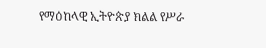የማዕከላዊ ኢትዮጵያ ክልል የሥራ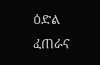ዕድል ፈጠራና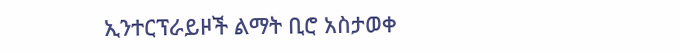ኢንተርፕራይዞች ልማት ቢሮ አስታወቀ